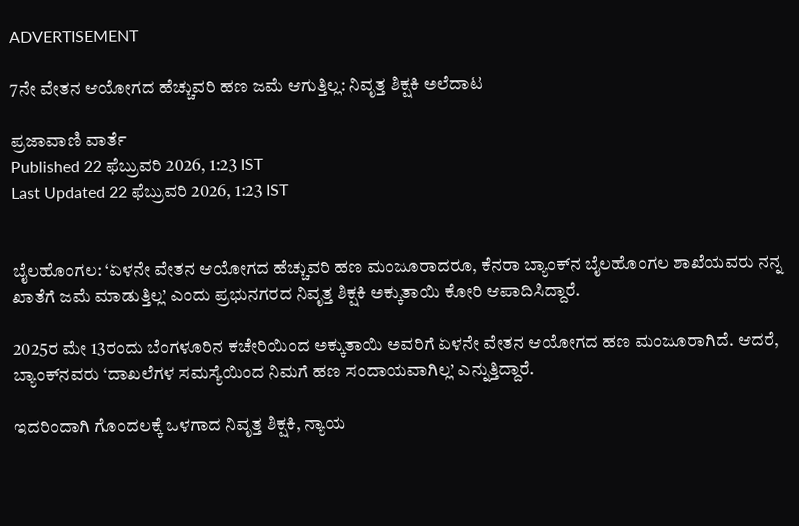ADVERTISEMENT

7ನೇ ವೇತನ ಆಯೋಗದ ಹೆಚ್ಚುವರಿ ಹಣ ಜಮೆ ಆಗುತ್ತಿಲ್ಲ: ನಿವೃತ್ತ ಶಿಕ್ಷಕಿ ಅಲೆದಾಟ

ಪ್ರಜಾವಾಣಿ ವಾರ್ತೆ
Published 22 ಫೆಬ್ರುವರಿ 2026, 1:23 IST
Last Updated 22 ಫೆಬ್ರುವರಿ 2026, 1:23 IST


ಬೈಲಹೊಂಗಲ: ‘ಏಳನೇ ವೇತನ ಆಯೋಗದ ಹೆಚ್ಚುವರಿ ಹಣ ಮಂಜೂರಾದರೂ, ಕೆನರಾ ಬ್ಯಾಂಕ್‌ನ ಬೈಲಹೊಂಗಲ ಶಾಖೆಯವರು ನನ್ನ ಖಾತೆಗೆ ಜಮೆ ಮಾಡುತ್ತಿಲ್ಲ’ ಎಂದು ಪ್ರಭುನಗರದ ನಿವೃತ್ತ ಶಿಕ್ಷಕಿ ಅಕ್ಕುತಾಯಿ ಕೋರಿ ಆಪಾದಿಸಿದ್ದಾರೆ.

2025ರ ಮೇ 13ರಂದು ಬೆಂಗಳೂರಿನ ಕಚೇರಿಯಿಂದ ಅಕ್ಕುತಾಯಿ ಅವರಿಗೆ ಏಳನೇ ವೇತನ ಆಯೋಗದ ಹಣ ಮಂಜೂರಾಗಿದೆ. ಆದರೆ, ಬ್ಯಾಂಕ್‌ನವರು ‘ದಾಖಲೆಗಳ ಸಮಸ್ಯೆಯಿಂದ ನಿಮಗೆ ಹಣ ಸಂದಾಯವಾಗಿಲ್ಲ’ ಎನ್ನುತ್ತಿದ್ದಾರೆ.

ಇದರಿಂದಾಗಿ ಗೊಂದಲಕ್ಕೆ ಒಳಗಾದ ನಿವೃತ್ತ ಶಿಕ್ಷಕಿ, ನ್ಯಾಯ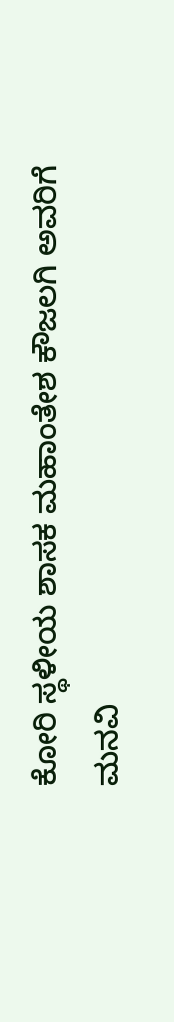ಕೋರಿ ಸ್ಥಳೀಯ ಶಾಸಕ ಮಹಾಂತೇಶ ಕೌಜಲಗಿ ಅವರಿಗೆ ಮನವಿ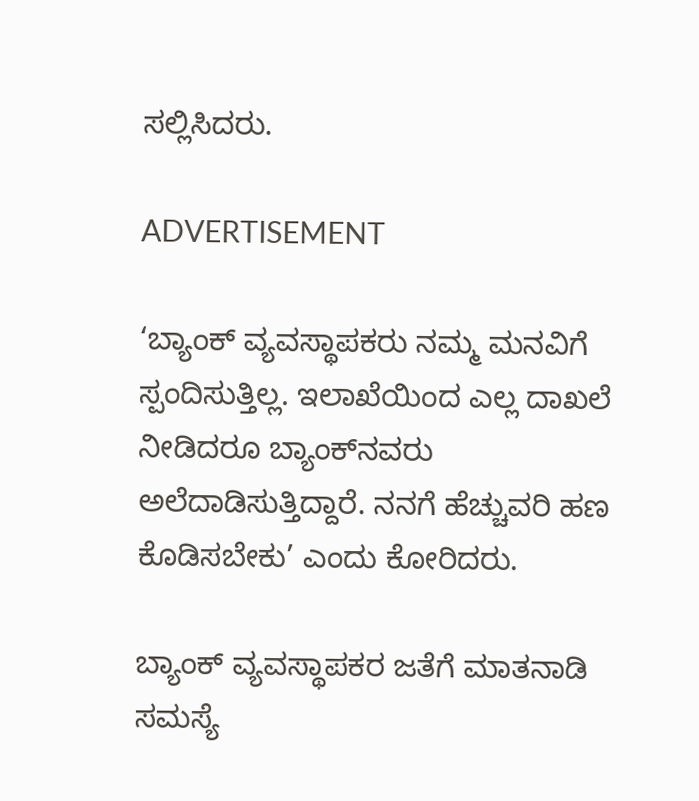ಸಲ್ಲಿಸಿದರು.

ADVERTISEMENT

‘ಬ್ಯಾಂಕ್ ವ್ಯವಸ್ಥಾಪಕರು ನಮ್ಮ ಮನವಿಗೆ ಸ್ಪಂದಿಸುತ್ತಿಲ್ಲ. ಇಲಾಖೆಯಿಂದ ಎಲ್ಲ ದಾಖಲೆ ನೀಡಿದರೂ ಬ್ಯಾಂಕ್‌ನವರು ಅಲೆದಾಡಿಸುತ್ತಿದ್ದಾರೆ. ನನಗೆ ಹೆಚ್ಚುವರಿ ಹಣ ಕೊಡಿಸಬೇಕು’ ಎಂದು ಕೋರಿದರು.

ಬ್ಯಾಂಕ್ ವ್ಯವಸ್ಥಾಪಕರ ಜತೆಗೆ ಮಾತನಾಡಿ ಸಮಸ್ಯೆ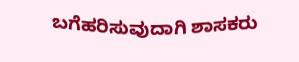ಬಗೆಹರಿಸುವುದಾಗಿ ಶಾಸಕರು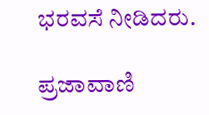ಭರವಸೆ ನೀಡಿದರು.

ಪ್ರಜಾವಾಣಿ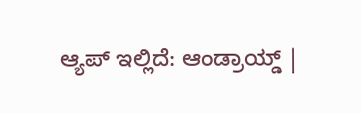ಆ್ಯಪ್ ಇಲ್ಲಿದೆ: ಆಂಡ್ರಾಯ್ಡ್ |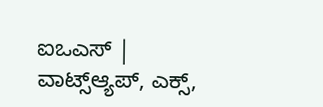ಐಒಎಸ್ | ವಾಟ್ಸ್ಆ್ಯಪ್, ಎಕ್ಸ್,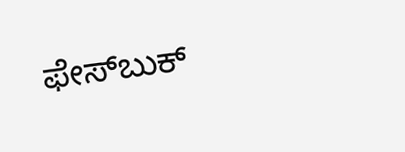ಫೇಸ್‌ಬುಕ್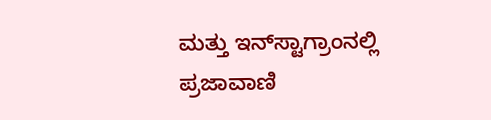ಮತ್ತು ಇನ್‌ಸ್ಟಾಗ್ರಾಂನಲ್ಲಿ ಪ್ರಜಾವಾಣಿ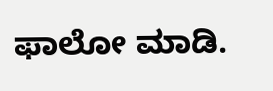ಫಾಲೋ ಮಾಡಿ.